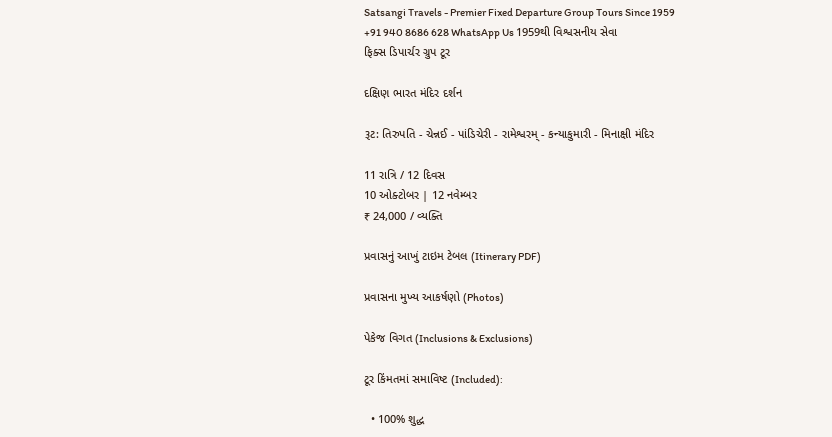Satsangi Travels - Premier Fixed Departure Group Tours Since 1959
+91 940 8686 628 WhatsApp Us 1959થી વિશ્વસનીય સેવા
ફિક્સ ડિપાર્ચર ગ્રુપ ટૂર

દક્ષિણ ભારત મંદિર દર્શન

રૂટ: તિરુપતિ - ચેન્નઈ - પાંડિચેરી - રામેશ્વરમ્ - કન્યાકુમારી - મિનાક્ષી મંદિર

11 રાત્રિ / 12 દિવસ
10 ઓક્ટોબર | 12 નવેમ્બર
₹ 24,000 / વ્યક્તિ

પ્રવાસનું આખું ટાઇમ ટેબલ (Itinerary PDF)

પ્રવાસના મુખ્ય આકર્ષણો (Photos)

પેકેજ વિગત (Inclusions & Exclusions)

ટૂર કિંમતમાં સમાવિષ્ટ (Included):

  • 100% શુદ્ધ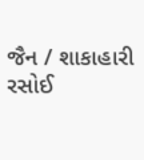જૈન / શાકાહારી રસોઈ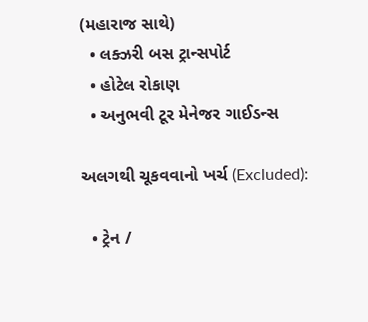(મહારાજ સાથે)
  • લક્ઝરી બસ ટ્રાન્સપોર્ટ
  • હોટેલ રોકાણ
  • અનુભવી ટૂર મેનેજર ગાઈડન્સ

અલગથી ચૂકવવાનો ખર્ચ (Excluded):

  • ટ્રેન /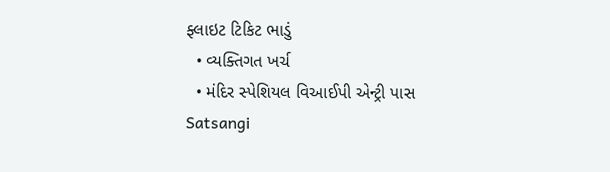ફ્લાઇટ ટિકિટ ભાડું
  • વ્યક્તિગત ખર્ચ
  • મંદિર સ્પેશિયલ વિઆઈપી એન્ટ્રી પાસ
Satsangi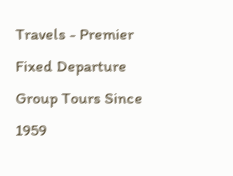Travels - Premier Fixed Departure Group Tours Since 1959